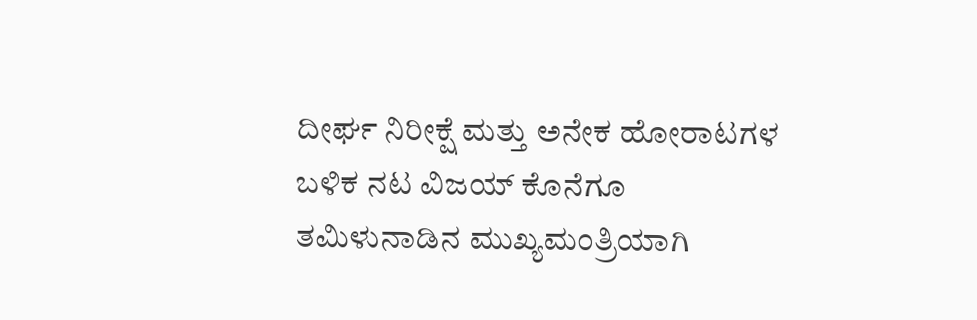ದೀರ್ಘ ನಿರೀಕ್ಷೆ ಮತ್ತು ಅನೇಕ ಹೋರಾಟಗಳ ಬಳಿಕ ನಟ ವಿಜಯ್ ಕೊನೆಗೂ ತಮಿಳುನಾಡಿನ ಮುಖ್ಯಮಂತ್ರಿಯಾಗಿ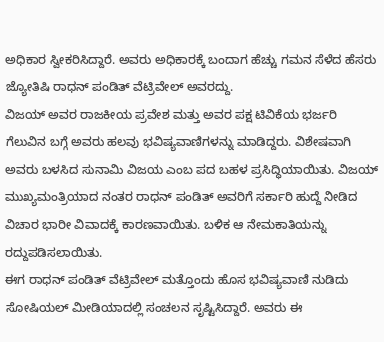ಅಧಿಕಾರ ಸ್ವೀಕರಿಸಿದ್ದಾರೆ. ಅವರು ಅಧಿಕಾರಕ್ಕೆ ಬಂದಾಗ ಹೆಚ್ಚು ಗಮನ ಸೆಳೆದ ಹೆಸರು ಜ್ಯೋತಿಷಿ ರಾಧನ್ ಪಂಡಿತ್ ವೆಟ್ರಿವೇಲ್ ಅವರದ್ದು.
ವಿಜಯ್ ಅವರ ರಾಜಕೀಯ ಪ್ರವೇಶ ಮತ್ತು ಅವರ ಪಕ್ಷ ಟಿವಿಕೆಯ ಭರ್ಜರಿ ಗೆಲುವಿನ ಬಗ್ಗೆ ಅವರು ಹಲವು ಭವಿಷ್ಯವಾಣಿಗಳನ್ನು ಮಾಡಿದ್ದರು. ವಿಶೇಷವಾಗಿ ಅವರು ಬಳಸಿದ ಸುನಾಮಿ ವಿಜಯ ಎಂಬ ಪದ ಬಹಳ ಪ್ರಸಿದ್ಧಿಯಾಯಿತು. ವಿಜಯ್ ಮುಖ್ಯಮಂತ್ರಿಯಾದ ನಂತರ ರಾಧನ್ ಪಂಡಿತ್ ಅವರಿಗೆ ಸರ್ಕಾರಿ ಹುದ್ದೆ ನೀಡಿದ ವಿಚಾರ ಭಾರೀ ವಿವಾದಕ್ಕೆ ಕಾರಣವಾಯಿತು. ಬಳಿಕ ಆ ನೇಮಕಾತಿಯನ್ನು ರದ್ದುಪಡಿಸಲಾಯಿತು.
ಈಗ ರಾಧನ್ ಪಂಡಿತ್ ವೆಟ್ರಿವೇಲ್ ಮತ್ತೊಂದು ಹೊಸ ಭವಿಷ್ಯವಾಣಿ ನುಡಿದು ಸೋಷಿಯಲ್ ಮೀಡಿಯಾದಲ್ಲಿ ಸಂಚಲನ ಸೃಷ್ಟಿಸಿದ್ದಾರೆ. ಅವರು ಈ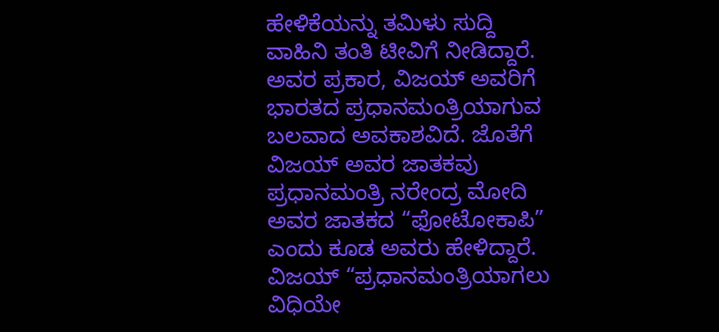ಹೇಳಿಕೆಯನ್ನು ತಮಿಳು ಸುದ್ದಿ ವಾಹಿನಿ ತಂತಿ ಟೀವಿಗೆ ನೀಡಿದ್ದಾರೆ. ಅವರ ಪ್ರಕಾರ, ವಿಜಯ್ ಅವರಿಗೆ ಭಾರತದ ಪ್ರಧಾನಮಂತ್ರಿಯಾಗುವ ಬಲವಾದ ಅವಕಾಶವಿದೆ. ಜೊತೆಗೆ ವಿಜಯ್ ಅವರ ಜಾತಕವು ಪ್ರಧಾನಮಂತ್ರಿ ನರೇಂದ್ರ ಮೋದಿ ಅವರ ಜಾತಕದ “ಫೋಟೋಕಾಪಿ” ಎಂದು ಕೂಡ ಅವರು ಹೇಳಿದ್ದಾರೆ.
ವಿಜಯ್ “ಪ್ರಧಾನಮಂತ್ರಿಯಾಗಲು ವಿಧಿಯೇ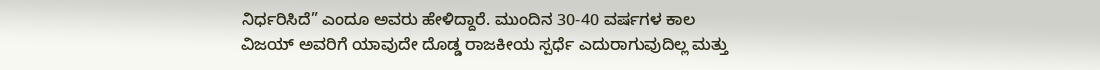ನಿರ್ಧರಿಸಿದೆ” ಎಂದೂ ಅವರು ಹೇಳಿದ್ದಾರೆ. ಮುಂದಿನ 30-40 ವರ್ಷಗಳ ಕಾಲ ವಿಜಯ್ ಅವರಿಗೆ ಯಾವುದೇ ದೊಡ್ಡ ರಾಜಕೀಯ ಸ್ಪರ್ಧೆ ಎದುರಾಗುವುದಿಲ್ಲ ಮತ್ತು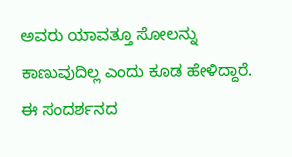ಅವರು ಯಾವತ್ತೂ ಸೋಲನ್ನು ಕಾಣುವುದಿಲ್ಲ ಎಂದು ಕೂಡ ಹೇಳಿದ್ದಾರೆ.
ಈ ಸಂದರ್ಶನದ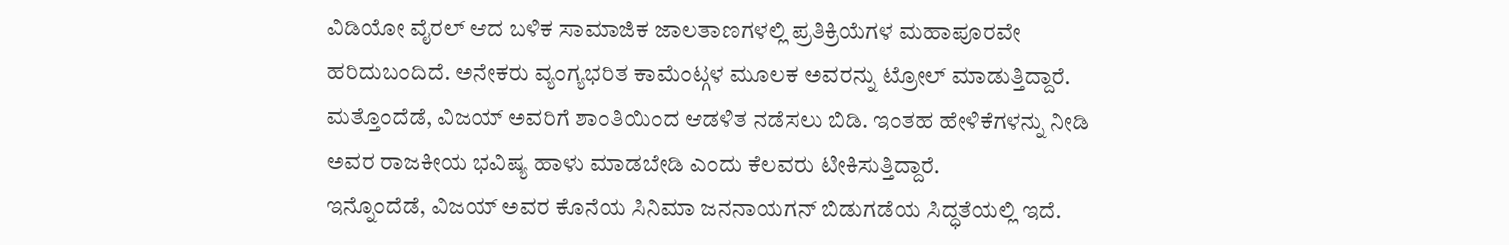ವಿಡಿಯೋ ವೈರಲ್ ಆದ ಬಳಿಕ ಸಾಮಾಜಿಕ ಜಾಲತಾಣಗಳಲ್ಲಿ ಪ್ರತಿಕ್ರಿಯೆಗಳ ಮಹಾಪೂರವೇ ಹರಿದುಬಂದಿದೆ. ಅನೇಕರು ವ್ಯಂಗ್ಯಭರಿತ ಕಾಮೆಂಟ್ಗಳ ಮೂಲಕ ಅವರನ್ನು ಟ್ರೋಲ್ ಮಾಡುತ್ತಿದ್ದಾರೆ. ಮತ್ತೊಂದೆಡೆ, ವಿಜಯ್ ಅವರಿಗೆ ಶಾಂತಿಯಿಂದ ಆಡಳಿತ ನಡೆಸಲು ಬಿಡಿ. ಇಂತಹ ಹೇಳಿಕೆಗಳನ್ನು ನೀಡಿ ಅವರ ರಾಜಕೀಯ ಭವಿಷ್ಯ ಹಾಳು ಮಾಡಬೇಡಿ ಎಂದು ಕೆಲವರು ಟೀಕಿಸುತ್ತಿದ್ದಾರೆ.
ಇನ್ನೊಂದೆಡೆ, ವಿಜಯ್ ಅವರ ಕೊನೆಯ ಸಿನಿಮಾ ಜನನಾಯಗನ್ ಬಿಡುಗಡೆಯ ಸಿದ್ಧತೆಯಲ್ಲಿ ಇದೆ.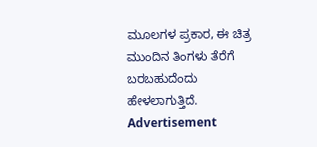ಮೂಲಗಳ ಪ್ರಕಾರ, ಈ ಚಿತ್ರ ಮುಂದಿನ ತಿಂಗಳು ತೆರೆಗೆ ಬರಬಹುದೆಂದು ಹೇಳಲಾಗುತ್ತಿದೆ.
Advertisement